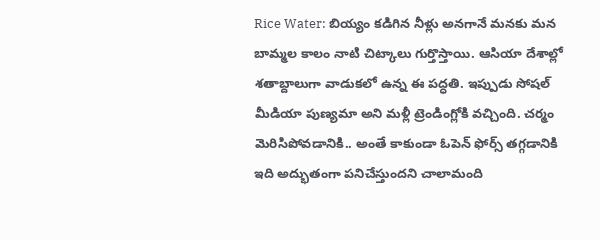Rice Water: బియ్యం కడిగిన నీళ్లు అనగానే మనకు మన బామ్మల కాలం నాటి చిట్కాలు గుర్తొస్తాయి. ఆసియా దేశాల్లో శతాబ్దాలుగా వాడుకలో ఉన్న ఈ పద్ధతి. ఇప్పుడు సోషల్ మీడియా పుణ్యమా అని మళ్లీ ట్రెండింగ్లోకి వచ్చింది. చర్మం మెరిసిపోవడానికి.. అంతే కాకుండా ఓపెన్ ఫోర్స్ తగ్గడానికి ఇది అద్భుతంగా పనిచేస్తుందని చాలామంది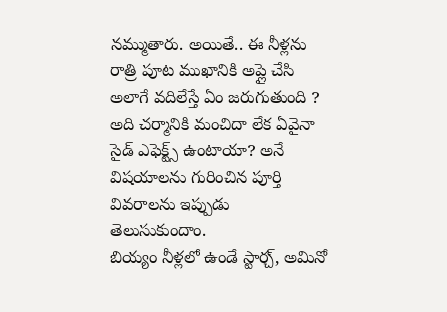నమ్ముతారు. అయితే.. ఈ నీళ్లను రాత్రి పూట ముఖానికి అప్లై చేసి అలాగే వదిలేస్తే ఏం జరుగుతుంది ? అది చర్మానికి మంచిదా లేక ఏవైనా సైడ్ ఎఫెక్ట్స్ ఉంటాయా? అనే విషయాలను గురించిన పూర్తి వివరాలను ఇప్పుడు తెలుసుకుందాం.
బియ్యం నీళ్లలో ఉండే స్టార్చ్, అమినో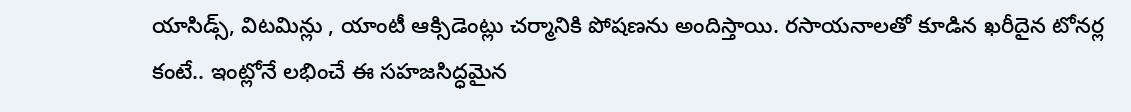యాసిడ్స్, విటమిన్లు , యాంటీ ఆక్సిడెంట్లు చర్మానికి పోషణను అందిస్తాయి. రసాయనాలతో కూడిన ఖరీదైన టోనర్ల కంటే.. ఇంట్లోనే లభించే ఈ సహజసిద్ధమైన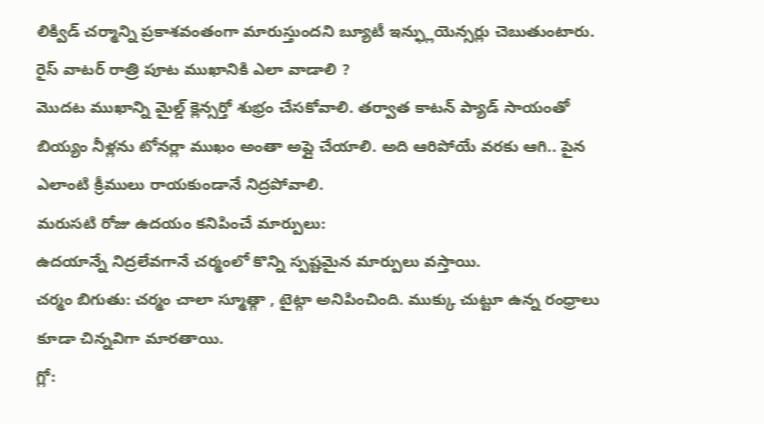లిక్విడ్ చర్మాన్ని ప్రకాశవంతంగా మారుస్తుందని బ్యూటీ ఇన్ఫ్లుయెన్సర్లు చెబుతుంటారు.
రైస్ వాటర్ రాత్రి పూట ముఖానికి ఎలా వాడాలి ?
మొదట ముఖాన్ని మైల్డ్ క్లెన్సర్తో శుభ్రం చేసకోవాలి. తర్వాత కాటన్ ప్యాడ్ సాయంతో బియ్యం నీళ్లను టోనర్లా ముఖం అంతా అప్లై చేయాలి. అది ఆరిపోయే వరకు ఆగి.. పైన ఎలాంటి క్రీములు రాయకుండానే నిద్రపోవాలి.
మరుసటి రోజు ఉదయం కనిపించే మార్పులు:
ఉదయాన్నే నిద్రలేవగానే చర్మంలో కొన్ని స్పష్టమైన మార్పులు వస్తాయి.
చర్మం బిగుతు: చర్మం చాలా స్మూత్గా , టైట్గా అనిపించింది. ముక్కు చుట్టూ ఉన్న రంధ్రాలు కూడా చిన్నవిగా మారతాయి.
గ్లో: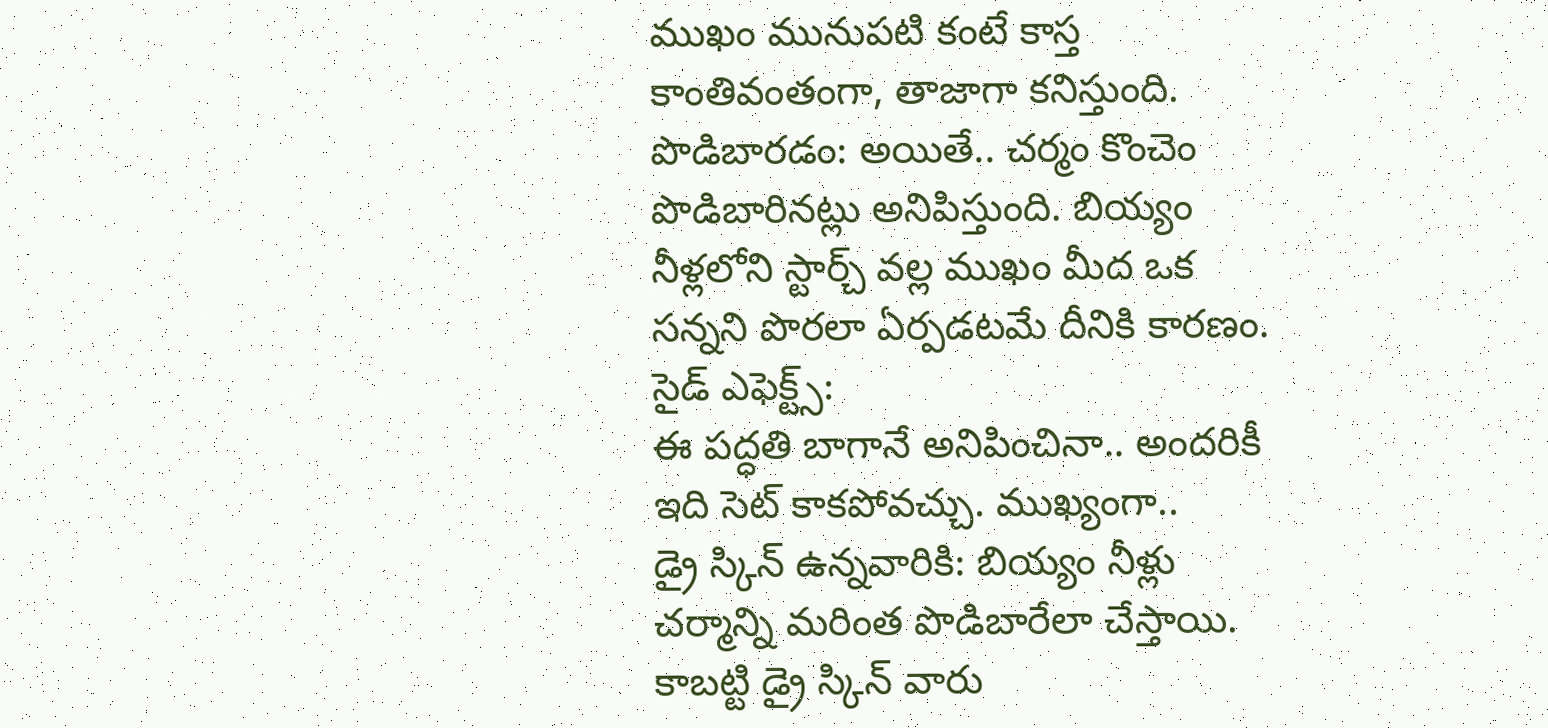ముఖం మునుపటి కంటే కాస్త కాంతివంతంగా, తాజాగా కనిస్తుంది.
పొడిబారడం: అయితే.. చర్మం కొంచెం పొడిబారినట్లు అనిపిస్తుంది. బియ్యం నీళ్లలోని స్టార్చ్ వల్ల ముఖం మీద ఒక సన్నని పొరలా ఏర్పడటమే దీనికి కారణం.
సైడ్ ఎఫెక్ట్స్:
ఈ పద్ధతి బాగానే అనిపించినా.. అందరికీ ఇది సెట్ కాకపోవచ్చు. ముఖ్యంగా..
డ్రై స్కిన్ ఉన్నవారికి: బియ్యం నీళ్లు చర్మాన్ని మరింత పొడిబారేలా చేస్తాయి. కాబట్టి డ్రై స్కిన్ వారు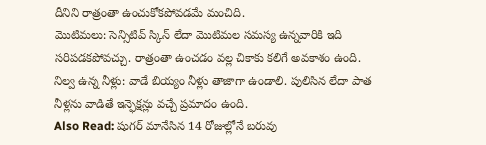దీనిని రాత్రంతా ఉంచుకోకపోవడమే మంచిది.
మొటిమలు: సెన్సిటివ్ స్కిన్ లేదా మొటిమల సమస్య ఉన్నవారికి ఇది సరిపడకపోవచ్చు. రాత్రంతా ఉంచడం వల్ల చికాకు కలిగే అవకాశం ఉంది.
నిల్వ ఉన్న నీళ్లు: వాడే బియ్యం నీళ్లు తాజాగా ఉండాలి. పులిసిన లేదా పాత నీళ్లను వాడితే ఇన్ఫెక్షన్లు వచ్చే ప్రమాదం ఉంది.
Also Read: షుగర్ మానేసిన 14 రోజుల్లోనే బరువు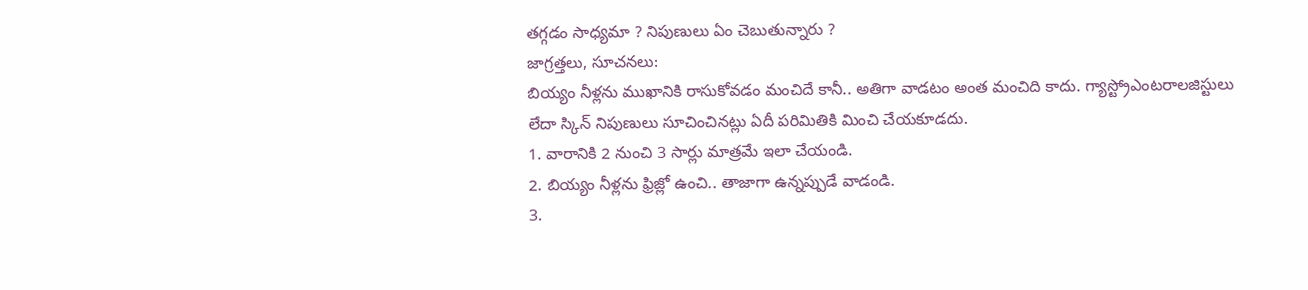తగ్గడం సాధ్యమా ? నిపుణులు ఏం చెబుతున్నారు ?
జాగ్రత్తలు, సూచనలు:
బియ్యం నీళ్లను ముఖానికి రాసుకోవడం మంచిదే కానీ.. అతిగా వాడటం అంత మంచిది కాదు. గ్యాస్ట్రోఎంటరాలజిస్టులు లేదా స్కిన్ నిపుణులు సూచించినట్లు ఏదీ పరిమితికి మించి చేయకూడదు.
1. వారానికి 2 నుంచి 3 సార్లు మాత్రమే ఇలా చేయండి.
2. బియ్యం నీళ్లను ఫ్రిజ్లో ఉంచి.. తాజాగా ఉన్నప్పుడే వాడండి.
3.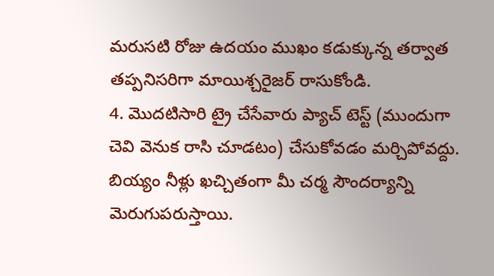మరుసటి రోజు ఉదయం ముఖం కడుక్కున్న తర్వాత తప్పనిసరిగా మాయిశ్చరైజర్ రాసుకోండి.
4. మొదటిసారి ట్రై చేసేవారు ప్యాచ్ టెస్ట్ (ముందుగా చెవి వెనుక రాసి చూడటం) చేసుకోవడం మర్చిపోవద్దు.
బియ్యం నీళ్లు ఖచ్చితంగా మీ చర్మ సౌందర్యాన్ని మెరుగుపరుస్తాయి.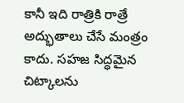కానీ ఇది రాత్రికి రాత్రే అద్భుతాలు చేసే మంత్రం కాదు. సహజ సిద్ధమైన చిట్కాలను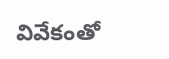వివేకంతో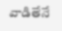వాడితేనే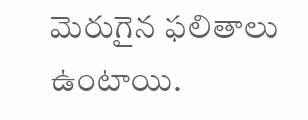మెరుగైన ఫలితాలు ఉంటాయి.